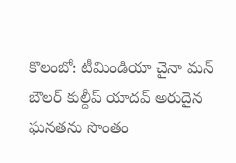కొలంబో: టీమిండియా చైనా మన్ బౌలర్ కుల్దీప్ యాదవ్ అరుదైన ఘనతను సొంతం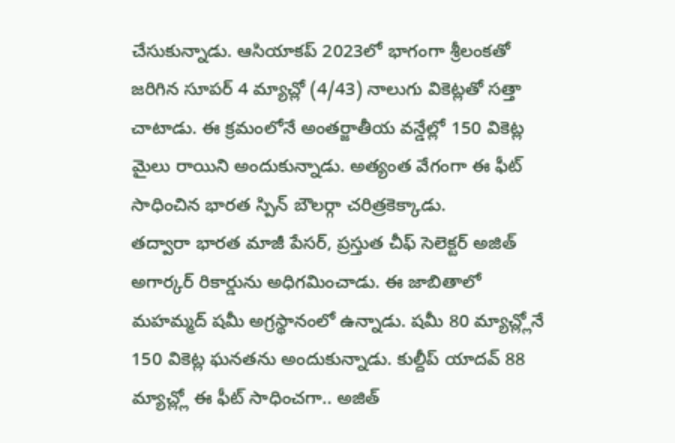చేసుకున్నాడు. ఆసియాకప్ 2023లో భాగంగా శ్రీలంకతో జరిగిన సూపర్ 4 మ్యాచ్లో (4/43) నాలుగు వికెట్లతో సత్తా చాటాడు. ఈ క్రమంలోనే అంతర్జాతీయ వన్డేల్లో 150 వికెట్ల మైలు రాయిని అందుకున్నాడు. అత్యంత వేగంగా ఈ ఫీట్ సాధించిన భారత స్పిన్ బౌలర్గా చరిత్రకెక్కాడు.
తద్వారా భారత మాజీ పేసర్, ప్రస్తుత చీఫ్ సెలెక్టర్ అజిత్ అగార్కర్ రికార్డును అధిగమించాడు. ఈ జాబితాలో మహమ్మద్ షమీ అగ్రస్థానంలో ఉన్నాడు. షమీ 80 మ్యాచ్ల్లోనే 150 వికెట్ల ఘనతను అందుకున్నాడు. కుల్దీప్ యాదవ్ 88 మ్యాచ్ల్లో ఈ ఫీట్ సాధించగా.. అజిత్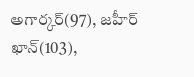అగార్కర్(97), జహీర్ ఖాన్(103),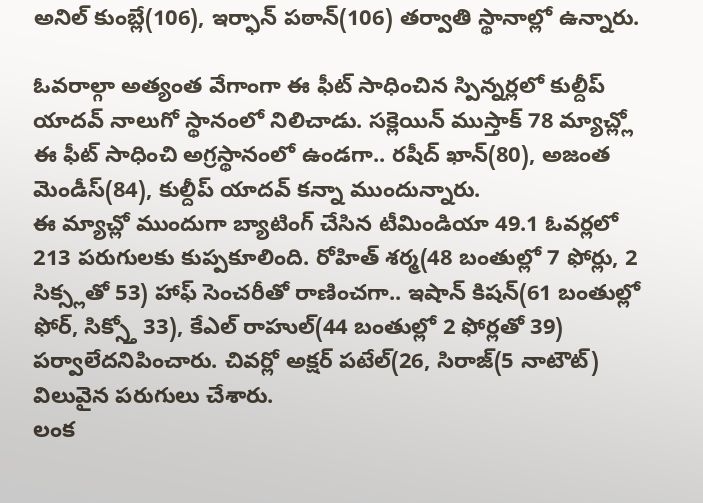అనిల్ కుంబ్లే(106), ఇర్ఫాన్ పఠాన్(106) తర్వాతి స్థానాల్లో ఉన్నారు.

ఓవరాల్గా అత్యంత వేగాంగా ఈ ఫీట్ సాధించిన స్పిన్నర్లలో కుల్దీప్ యాదవ్ నాలుగో స్థానంలో నిలిచాడు. సక్లెయిన్ ముస్తాక్ 78 మ్యాచ్ల్లో ఈ ఫీట్ సాధించి అగ్రస్థానంలో ఉండగా.. రషీద్ ఖాన్(80), అజంత మెండీస్(84), కుల్దీప్ యాదవ్ కన్నా ముందున్నారు.
ఈ మ్యాచ్లో ముందుగా బ్యాటింగ్ చేసిన టీమిండియా 49.1 ఓవర్లలో 213 పరుగులకు కుప్పకూలింది. రోహిత్ శర్మ(48 బంతుల్లో 7 ఫోర్లు, 2 సిక్స్లతో 53) హాఫ్ సెంచరీతో రాణించగా.. ఇషాన్ కిషన్(61 బంతుల్లో ఫోర్, సిక్స్తో 33), కేఎల్ రాహుల్(44 బంతుల్లో 2 ఫోర్లతో 39) పర్వాలేదనిపించారు. చివర్లో అక్షర్ పటేల్(26, సిరాజ్(5 నాటౌట్) విలువైన పరుగులు చేశారు.
లంక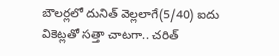బౌలర్లలో దునిత్ వెల్లలాగే(5/40) ఐదు వికెట్లతో సత్తా చాటగా.. చరిత్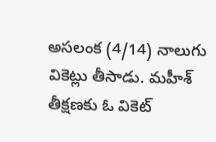అసలంక (4/14) నాలుగు వికెట్లు తీసాడు. మహీశ్ తీక్షణకు ఓ వికెట్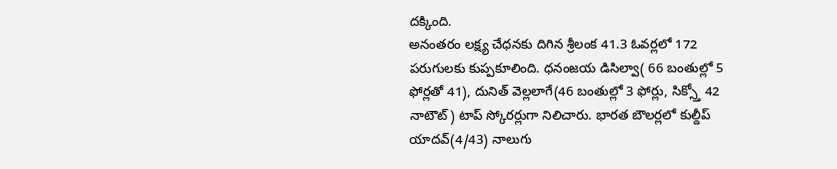దక్కింది.
అనంతరం లక్ష్య చేధనకు దిగిన శ్రీలంక 41.3 ఓవర్లలో 172 పరుగులకు కుప్పకూలింది. ధనంజయ డిసిల్వా( 66 బంతుల్లో 5 ఫోర్లతో 41), దునిత్ వెల్లలాగే(46 బంతుల్లో 3 ఫోర్లు, సిక్స్తో 42 నాటౌట్) టాప్ స్కోరర్లుగా నిలిచారు. భారత బౌలర్లలో కుల్దీప్ యాదవ్(4/43) నాలుగు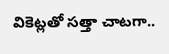వికెట్లతో సత్తా చాటగా..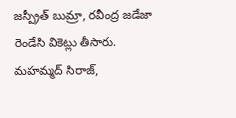జస్ప్రీత్ బుమ్రా, రవీంద్ర జడేజా రెండేసి వికెట్లు తీసారు. మహమ్మద్ సిరాజ్,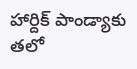హార్దిక్ పాండ్యాకు తలో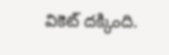వికెట్ దక్కింది.